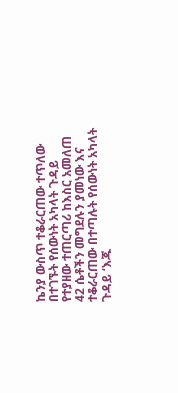ኬንያ ውስጥ ተቆራርጠው ተጥለው በተገኙት የሰውነት አካላት ጉዳይ የተያዘው ተጠርጣሪ ከእስር አመለጠ
42 ሴቶችን መግደሉን ያመነው እና ተቆራርጠው በተጣሉት የሰውነት አካላት ጉዳይ ‘እጁ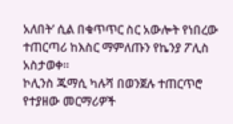አለበት’ ሲል በቁጥጥር ስር አውሎት የነበረው ተጠርጣሪ ከእስር ማምለጡን የኬንያ ፖሊስ አስታወቀ።
ኮሊንስ ጁማሲ ካሉሻ በወንጀሉ ተጠርጥሮ የተያዘው መርማሪዎች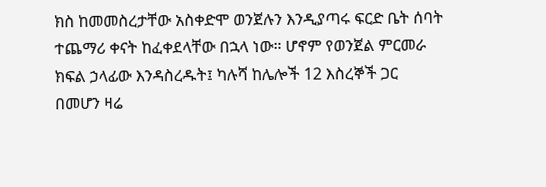ክስ ከመመስረታቸው አስቀድሞ ወንጀሉን እንዲያጣሩ ፍርድ ቤት ሰባት ተጨማሪ ቀናት ከፈቀደላቸው በኋላ ነው። ሆኖም የወንጀል ምርመራ ክፍል ኃላፊው እንዳስረዱት፤ ካሉሻ ከሌሎች 12 እስረኞች ጋር በመሆን ዛሬ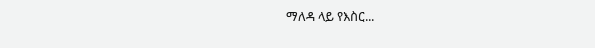ማለዳ ላይ የእስር...